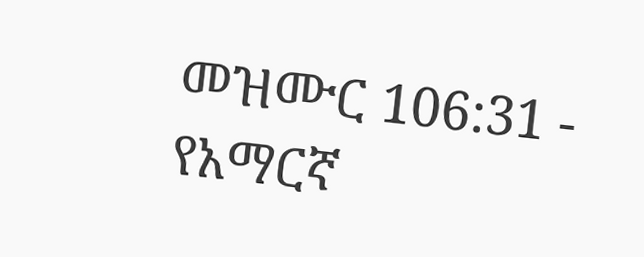መዝሙር 106:31 - የአማርኛ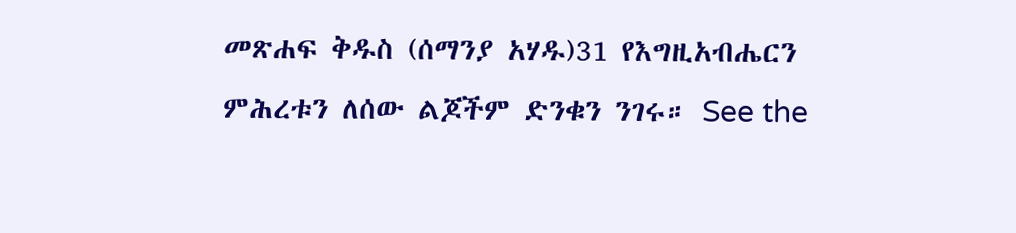መጽሐፍ ቅዱስ (ሰማንያ አሃዱ)31 የእግዚአብሔርን ምሕረቱን ለሰው ልጆችም ድንቁን ንገሩ። See the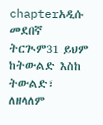chapterአዲሱ መደበኛ ትርጒም31 ይህም ከትውልድ እስከ ትውልድ፣ ለዘላለም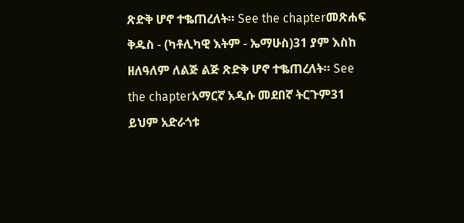ጽድቅ ሆኖ ተቈጠረለት። See the chapterመጽሐፍ ቅዱስ - (ካቶሊካዊ እትም - ኤማሁስ)31 ያም እስከ ዘለዓለም ለልጅ ልጅ ጽድቅ ሆኖ ተቈጠረለት። See the chapterአማርኛ አዲሱ መደበኛ ትርጉም31 ይህም አድራጎቱ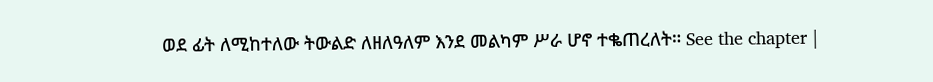ወደ ፊት ለሚከተለው ትውልድ ለዘለዓለም እንደ መልካም ሥራ ሆኖ ተቈጠረለት። See the chapter |